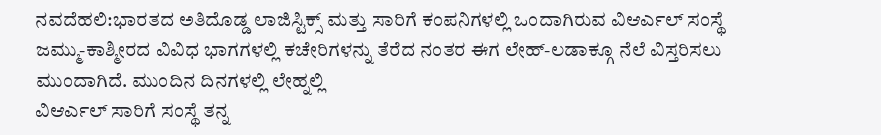ನವದೆಹಲಿ:ಭಾರತದ ಅತಿದೊಡ್ಡ ಲಾಜಿಸ್ಟಿಕ್ಸ್ ಮತ್ತು ಸಾರಿಗೆ ಕಂಪನಿಗಳಲ್ಲಿ ಒಂದಾಗಿರುವ ವಿಆರ್ಎಲ್ ಸಂಸ್ಥೆ ಜಮ್ಮು-ಕಾಶ್ಮೀರದ ವಿವಿಧ ಭಾಗಗಳಲ್ಲಿ ಕಚೇರಿಗಳನ್ನು ತೆರೆದ ನಂತರ ಈಗ ಲೇಹ್-ಲಡಾಕ್ಗೂ ನೆಲೆ ವಿಸ್ತರಿಸಲು ಮುಂದಾಗಿದೆ. ಮುಂದಿನ ದಿನಗಳಲ್ಲಿ ಲೇಹ್ನಲ್ಲಿ
ವಿಆರ್ಎಲ್ ಸಾರಿಗೆ ಸಂಸ್ಥೆ ತನ್ನ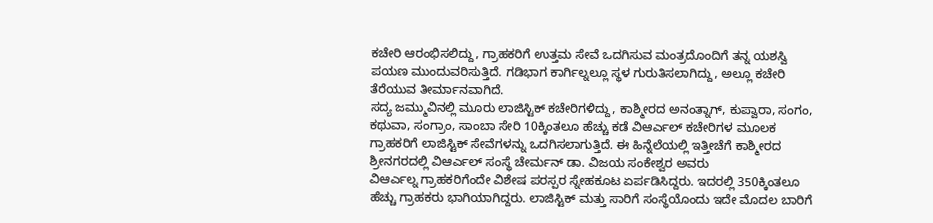ಕಚೇರಿ ಆರಂಭಿಸಲಿದ್ದು, ಗ್ರಾಹಕರಿಗೆ ಉತ್ತಮ ಸೇವೆ ಒದಗಿಸುವ ಮಂತ್ರದೊಂದಿಗೆ ತನ್ನ ಯಶಸ್ವಿ ಪಯಣ ಮುಂದುವರಿಸುತ್ತಿದೆ. ಗಡಿಭಾಗ ಕಾರ್ಗಿಲ್ನಲ್ಲೂ ಸ್ಥಳ ಗುರುತಿಸಲಾಗಿದ್ದು, ಅಲ್ಲೂ ಕಚೇರಿ ತೆರೆಯುವ ತೀರ್ಮಾನವಾಗಿದೆ.
ಸದ್ಯ ಜಮ್ಮುವಿನಲ್ಲಿ ಮೂರು ಲಾಜಿಸ್ಟಿಕ್ ಕಚೇರಿಗಳಿದ್ದು, ಕಾಶ್ಮೀರದ ಅನಂತ್ನಾಗ್, ಕುಪ್ವಾರಾ, ಸಂಗಂ, ಕಥುವಾ, ಸಂಗ್ರಾಂ, ಸಾಂಬಾ ಸೇರಿ 10ಕ್ಕಿಂತಲೂ ಹೆಚ್ಚು ಕಡೆ ವಿಆರ್ಎಲ್ ಕಚೇರಿಗಳ ಮೂಲಕ ಗ್ರಾಹಕರಿಗೆ ಲಾಜಿಸ್ಟಿಕ್ ಸೇವೆಗಳನ್ನು ಒದಗಿಸಲಾಗುತ್ತಿದೆ. ಈ ಹಿನ್ನೆಲೆಯಲ್ಲಿ ಇತ್ತೀಚೆಗೆ ಕಾಶ್ಮೀರದ ಶ್ರೀನಗರದಲ್ಲಿ ವಿಆರ್ಎಲ್ ಸಂಸ್ಥೆ ಚೇರ್ಮನ್ ಡಾ. ವಿಜಯ ಸಂಕೇಶ್ವರ ಅವರು
ವಿಆರ್ಎಲ್ನ ಗ್ರಾಹಕರಿಗೆಂದೇ ವಿಶೇಷ ಪರಸ್ಪರ ಸ್ನೇಹಕೂಟ ಏರ್ಪಡಿಸಿದ್ದರು. ಇದರಲ್ಲಿ 350ಕ್ಕಿಂತಲೂ ಹೆಚ್ಚು ಗ್ರಾಹಕರು ಭಾಗಿಯಾಗಿದ್ದರು. ಲಾಜಿಸ್ಟಿಕ್ ಮತ್ತು ಸಾರಿಗೆ ಸಂಸ್ಥೆಯೊಂದು ಇದೇ ಮೊದಲ ಬಾರಿಗೆ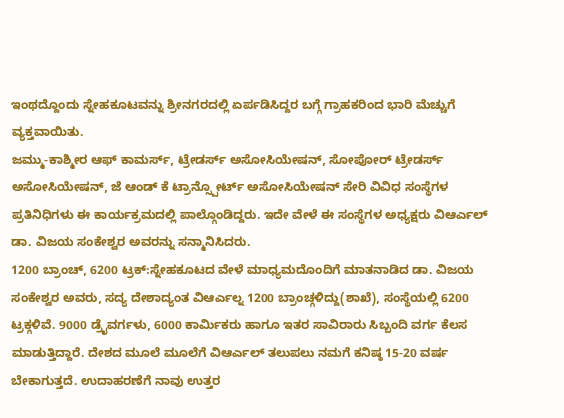ಇಂಥದ್ದೊಂದು ಸ್ನೇಹಕೂಟವನ್ನು ಶ್ರೀನಗರದಲ್ಲಿ ಏರ್ಪಡಿಸಿದ್ದರ ಬಗ್ಗೆ ಗ್ರಾಹಕರಿಂದ ಭಾರಿ ಮೆಚ್ಚುಗೆ ವ್ಯಕ್ತವಾಯಿತು.
ಜಮ್ಮು-ಕಾಶ್ಮೀರ ಆಫ್ ಕಾಮರ್ಸ್, ಟ್ರೇಡರ್ಸ್ ಅಸೋಸಿಯೇಷನ್, ಸೋಪೋರ್ ಟ್ರೇಡರ್ಸ್ ಅಸೋಸಿಯೇಷನ್, ಜೆ ಆಂಡ್ ಕೆ ಟ್ರಾನ್ಸ್ಪೋರ್ಟ್ ಅಸೋಸಿಯೇಷನ್ ಸೇರಿ ವಿವಿಧ ಸಂಸ್ಥೆಗಳ ಪ್ರತಿನಿಧಿಗಳು ಈ ಕಾರ್ಯಕ್ರಮದಲ್ಲಿ ಪಾಲ್ಗೊಂಡಿದ್ದರು. ಇದೇ ವೇಳೆ ಈ ಸಂಸ್ಥೆಗಳ ಅಧ್ಯಕ್ಷರು ವಿಆರ್ಎಲ್ ಡಾ. ವಿಜಯ ಸಂಕೇಶ್ವರ ಅವರನ್ನು ಸನ್ಮಾನಿಸಿದರು.
1200 ಬ್ರಾಂಚ್, 6200 ಟ್ರಕ್:ಸ್ನೇಹಕೂಟದ ವೇಳೆ ಮಾಧ್ಯಮದೊಂದಿಗೆ ಮಾತನಾಡಿದ ಡಾ. ವಿಜಯ ಸಂಕೇಶ್ವರ ಅವರು, ಸದ್ಯ ದೇಶಾದ್ಯಂತ ವಿಆರ್ಎಲ್ನ 1200 ಬ್ರಾಂಚ್ಗಳಿದ್ದು(ಶಾಖೆ), ಸಂಸ್ಥೆಯಲ್ಲಿ 6200 ಟ್ರಕ್ಗಳಿವೆ. 9000 ಡ್ರೖೆವರ್ಗಳು, 6000 ಕಾರ್ವಿುಕರು ಹಾಗೂ ಇತರ ಸಾವಿರಾರು ಸಿಬ್ಬಂದಿ ವರ್ಗ ಕೆಲಸ ಮಾಡುತ್ತಿದ್ದಾರೆ. ದೇಶದ ಮೂಲೆ ಮೂಲೆಗೆ ವಿಆರ್ಎಲ್ ತಲುಪಲು ನಮಗೆ ಕನಿಷ್ಠ 15-20 ವರ್ಷ ಬೇಕಾಗುತ್ತದೆ. ಉದಾಹರಣೆಗೆ ನಾವು ಉತ್ತರ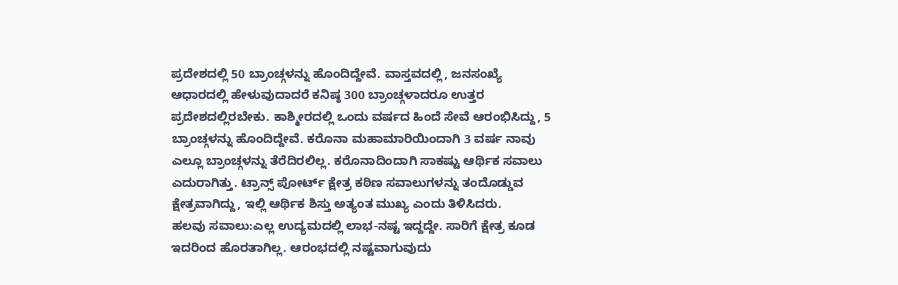ಪ್ರದೇಶದಲ್ಲಿ 50 ಬ್ರಾಂಚ್ಗಳನ್ನು ಹೊಂದಿದ್ದೇವೆ. ವಾಸ್ತವದಲ್ಲಿ, ಜನಸಂಖ್ಯೆ ಆಧಾರದಲ್ಲಿ ಹೇಳುವುದಾದರೆ ಕನಿಷ್ಠ 300 ಬ್ರಾಂಚ್ಗಳಾದರೂ ಉತ್ತರ ಪ್ರದೇಶದಲ್ಲಿರಬೇಕು. ಕಾಶ್ಮೀರದಲ್ಲಿ ಒಂದು ವರ್ಷದ ಹಿಂದೆ ಸೇವೆ ಆರಂಭಿಸಿದ್ದು, 5 ಬ್ರಾಂಚ್ಗಳನ್ನು ಹೊಂದಿದ್ದೇವೆ. ಕರೊನಾ ಮಹಾಮಾರಿಯಿಂದಾಗಿ 3 ವರ್ಷ ನಾವು ಎಲ್ಲೂ ಬ್ರಾಂಚ್ಗಳನ್ನು ತೆರೆದಿರಲಿಲ್ಲ. ಕರೊನಾದಿಂದಾಗಿ ಸಾಕಷ್ಟು ಆರ್ಥಿಕ ಸವಾಲು ಎದುರಾಗಿತ್ತು. ಟ್ರಾನ್ಸ್ ಪೋರ್ಟ್ ಕ್ಷೇತ್ರ ಕಠಿಣ ಸವಾಲುಗಳನ್ನು ತಂದೊಡ್ಡುವ ಕ್ಷೇತ್ರವಾಗಿದ್ದು, ಇಲ್ಲಿ ಆರ್ಥಿಕ ಶಿಸ್ತು ಅತ್ಯಂತ ಮುಖ್ಯ ಎಂದು ತಿಳಿಸಿದರು.
ಹಲವು ಸವಾಲು:ಎಲ್ಲ ಉದ್ಯಮದಲ್ಲಿ ಲಾಭ-ನಷ್ಟ ಇದ್ದದ್ದೇ. ಸಾರಿಗೆ ಕ್ಷೇತ್ರ ಕೂಡ ಇದರಿಂದ ಹೊರತಾಗಿಲ್ಲ. ಆರಂಭದಲ್ಲಿ ನಷ್ಟವಾಗುವುದು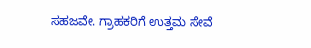ಸಹಜವೇ. ಗ್ರಾಹಕರಿಗೆ ಉತ್ತಮ ಸೇವೆ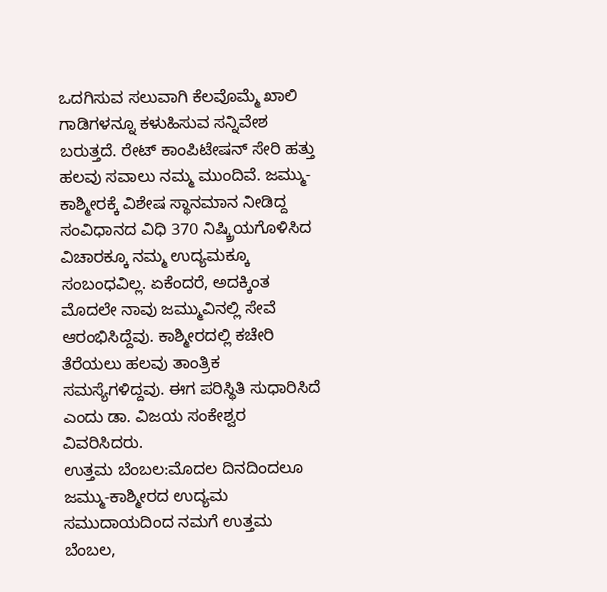ಒದಗಿಸುವ ಸಲುವಾಗಿ ಕೆಲವೊಮ್ಮೆ ಖಾಲಿ ಗಾಡಿಗಳನ್ನೂ ಕಳುಹಿಸುವ ಸನ್ನಿವೇಶ ಬರುತ್ತದೆ. ರೇಟ್ ಕಾಂಪಿಟೇಷನ್ ಸೇರಿ ಹತ್ತು ಹಲವು ಸವಾಲು ನಮ್ಮ ಮುಂದಿವೆ. ಜಮ್ಮು-ಕಾಶ್ಮೀರಕ್ಕೆ ವಿಶೇಷ ಸ್ಥಾನಮಾನ ನೀಡಿದ್ದ ಸಂವಿಧಾನದ ವಿಧಿ 370 ನಿಷ್ಕ್ರಿಯಗೊಳಿಸಿದ ವಿಚಾರಕ್ಕೂ ನಮ್ಮ ಉದ್ಯಮಕ್ಕೂ ಸಂಬಂಧವಿಲ್ಲ. ಏಕೆಂದರೆ, ಅದಕ್ಕಿಂತ ಮೊದಲೇ ನಾವು ಜಮ್ಮುವಿನಲ್ಲಿ ಸೇವೆ ಆರಂಭಿಸಿದ್ದೆವು. ಕಾಶ್ಮೀರದಲ್ಲಿ ಕಚೇರಿ ತೆರೆಯಲು ಹಲವು ತಾಂತ್ರಿಕ ಸಮಸ್ಯೆಗಳಿದ್ದವು. ಈಗ ಪರಿಸ್ಥಿತಿ ಸುಧಾರಿಸಿದೆ ಎಂದು ಡಾ. ವಿಜಯ ಸಂಕೇಶ್ವರ ವಿವರಿಸಿದರು.
ಉತ್ತಮ ಬೆಂಬಲ:ಮೊದಲ ದಿನದಿಂದಲೂ ಜಮ್ಮು-ಕಾಶ್ಮೀರದ ಉದ್ಯಮ ಸಮುದಾಯದಿಂದ ನಮಗೆ ಉತ್ತಮ ಬೆಂಬಲ,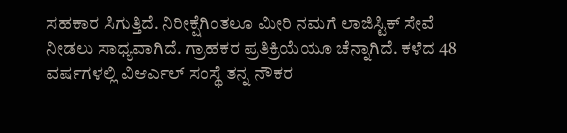ಸಹಕಾರ ಸಿಗುತ್ತಿದೆ. ನಿರೀಕ್ಷೆಗಿಂತಲೂ ಮೀರಿ ನಮಗೆ ಲಾಜಿಸ್ಟಿಕ್ ಸೇವೆ ನೀಡಲು ಸಾಧ್ಯವಾಗಿದೆ. ಗ್ರಾಹಕರ ಪ್ರತಿಕ್ರಿಯೆಯೂ ಚೆನ್ನಾಗಿದೆ. ಕಳೆದ 48 ವರ್ಷಗಳಲ್ಲಿ ವಿಆರ್ಎಲ್ ಸಂಸ್ಥೆ ತನ್ನ ನೌಕರ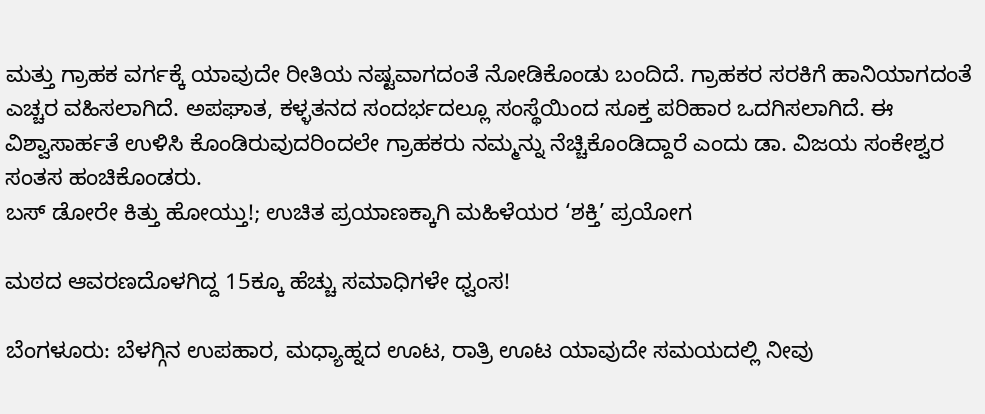ಮತ್ತು ಗ್ರಾಹಕ ವರ್ಗಕ್ಕೆ ಯಾವುದೇ ರೀತಿಯ ನಷ್ಟವಾಗದಂತೆ ನೋಡಿಕೊಂಡು ಬಂದಿದೆ. ಗ್ರಾಹಕರ ಸರಕಿಗೆ ಹಾನಿಯಾಗದಂತೆ ಎಚ್ಚರ ವಹಿಸಲಾಗಿದೆ. ಅಪಘಾತ, ಕಳ್ಳತನದ ಸಂದರ್ಭದಲ್ಲೂ ಸಂಸ್ಥೆಯಿಂದ ಸೂಕ್ತ ಪರಿಹಾರ ಒದಗಿಸಲಾಗಿದೆ. ಈ ವಿಶ್ವಾಸಾರ್ಹತೆ ಉಳಿಸಿ ಕೊಂಡಿರುವುದರಿಂದಲೇ ಗ್ರಾಹಕರು ನಮ್ಮನ್ನು ನೆಚ್ಚಿಕೊಂಡಿದ್ದಾರೆ ಎಂದು ಡಾ. ವಿಜಯ ಸಂಕೇಶ್ವರ ಸಂತಸ ಹಂಚಿಕೊಂಡರು.
ಬಸ್ ಡೋರೇ ಕಿತ್ತು ಹೋಯ್ತು!; ಉಚಿತ ಪ್ರಯಾಣಕ್ಕಾಗಿ ಮಹಿಳೆಯರ ‘ಶಕ್ತಿ’ ಪ್ರಯೋಗ

ಮಠದ ಆವರಣದೊಳಗಿದ್ದ 15ಕ್ಕೂ ಹೆಚ್ಚು ಸಮಾಧಿಗಳೇ ಧ್ವಂಸ!

ಬೆಂಗಳೂರು: ಬೆಳಗ್ಗಿನ ಉಪಹಾರ, ಮಧ್ಯಾಹ್ನದ ಊಟ, ರಾತ್ರಿ ಊಟ ಯಾವುದೇ ಸಮಯದಲ್ಲಿ ನೀವು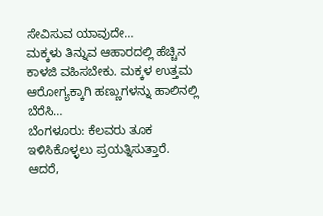ಸೇವಿಸುವ ಯಾವುದೇ…
ಮಕ್ಕಳು ತಿನ್ನುವ ಆಹಾರದಲ್ಲಿ ಹೆಚ್ಚಿನ ಕಾಳಜಿ ವಹಿಸಬೇಕು. ಮಕ್ಕಳ ಉತ್ತಮ ಆರೋಗ್ಯಕ್ಕಾಗಿ ಹಣ್ಣುಗಳನ್ನು ಹಾಲಿನಲ್ಲಿ ಬೆರೆಸಿ…
ಬೆಂಗಳೂರು: ಕೆಲವರು ತೂಕ ಇಳಿಸಿಕೊಳ್ಳಲು ಪ್ರಯತ್ನಿಸುತ್ತಾರೆ. ಆದರೆ,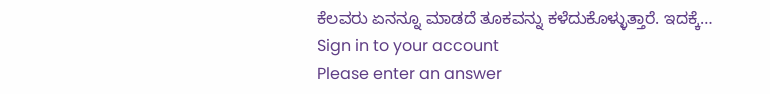ಕೆಲವರು ಏನನ್ನೂ ಮಾಡದೆ ತೂಕವನ್ನು ಕಳೆದುಕೊಳ್ಳುತ್ತಾರೆ. ಇದಕ್ಕೆ…
Sign in to your account
Please enter an answer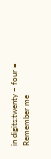in digits:twenty − four =
Remember me